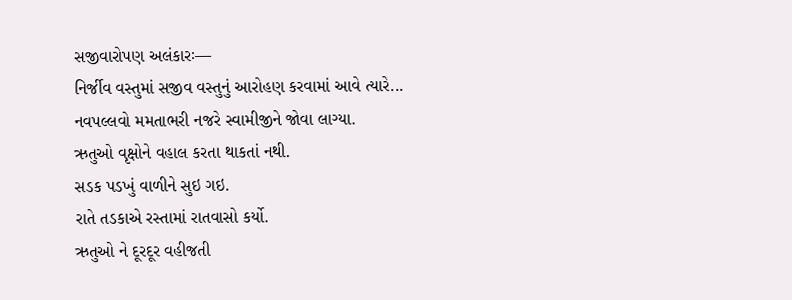સજીવારોપણ અલંકારઃ—
નિર્જીવ વસ્તુમાં સજીવ વસ્તુનું આરોહણ કરવામાં આવે ત્યારે...
નવપલ્લવો મમતાભરી નજરે સ્વામીજીને જોવા લાગ્યા.
ઋતુઓ વૃક્ષોને વહાલ કરતા થાકતાં નથી.
સડક પડખું વાળીને સુઇ ગઇ.
રાતે તડકાએ રસ્તામાં રાતવાસો કર્યો.
ઋતુઓ ને દૂરદૂર વહીજતી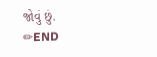જોવું છું.
✏END